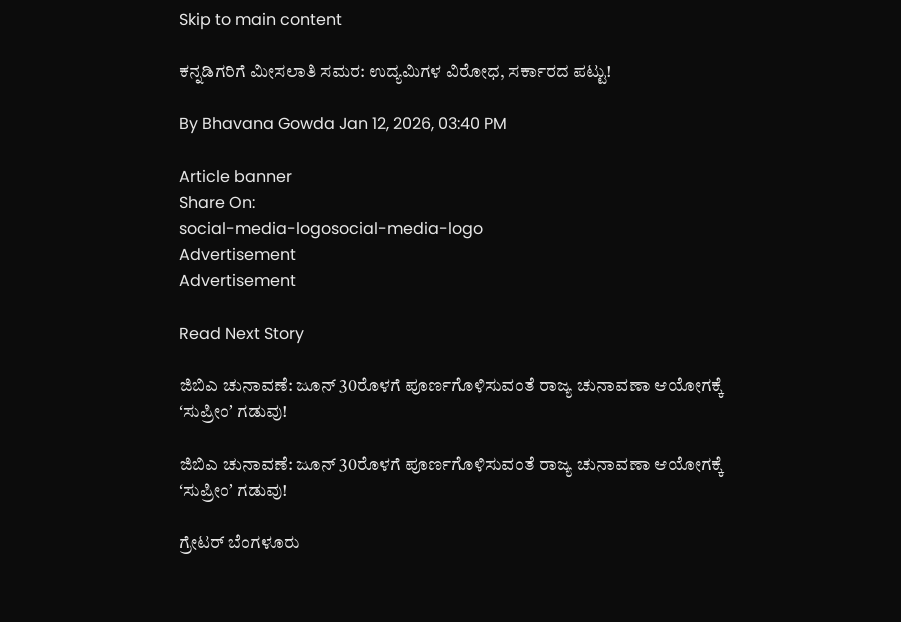Skip to main content

ಕನ್ನಡಿಗರಿಗೆ ಮೀಸಲಾತಿ ಸಮರ: ಉದ್ಯಮಿಗಳ ವಿರೋಧ, ಸರ್ಕಾರದ ಪಟ್ಟು!

By Bhavana Gowda Jan 12, 2026, 03:40 PM

Article banner
Share On:
social-media-logosocial-media-logo
Advertisement
Advertisement

Read Next Story

ಜಿಬಿಎ ಚುನಾವಣೆ: ಜೂನ್‌ 30ರೊಳಗೆ ಪೂರ್ಣಗೊಳಿಸುವಂತೆ ರಾಜ್ಯ ಚುನಾವಣಾ ಆಯೋಗಕ್ಕೆ ʻಸುಪ್ರೀಂʼ ಗಡುವು!

ಜಿಬಿಎ ಚುನಾವಣೆ: ಜೂನ್‌ 30ರೊಳಗೆ ಪೂರ್ಣಗೊಳಿಸುವಂತೆ ರಾಜ್ಯ ಚುನಾವಣಾ ಆಯೋಗಕ್ಕೆ ʻಸುಪ್ರೀಂʼ ಗಡುವು!

ಗ್ರೇಟರ್‌ ಬೆಂಗಳೂರು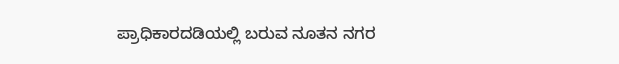ಪ್ರಾಧಿಕಾರದಡಿಯಲ್ಲಿ ಬರುವ ನೂತನ ನಗರ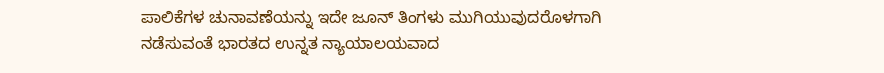ಪಾಲಿಕೆಗಳ ಚುನಾವಣೆಯನ್ನು ಇದೇ ಜೂನ್‌ ತಿಂಗಳು ಮುಗಿಯುವುದರೊಳಗಾಗಿ ನಡೆಸುವಂತೆ ಭಾರತದ ಉನ್ನತ ನ್ಯಾಯಾಲಯವಾದ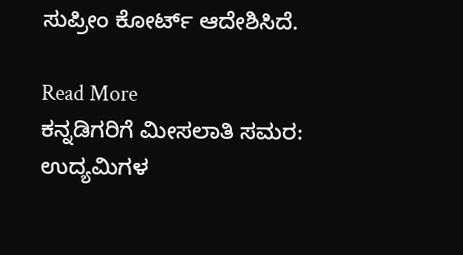ಸುಪ್ರೀಂ ಕೋರ್ಟ್‌ ಆದೇಶಿಸಿದೆ.

Read More
ಕನ್ನಡಿಗರಿಗೆ ಮೀಸಲಾತಿ ಸಮರ: ಉದ್ಯಮಿಗಳ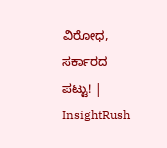ವಿರೋಧ, ಸರ್ಕಾರದ ಪಟ್ಟು! | InsightRush